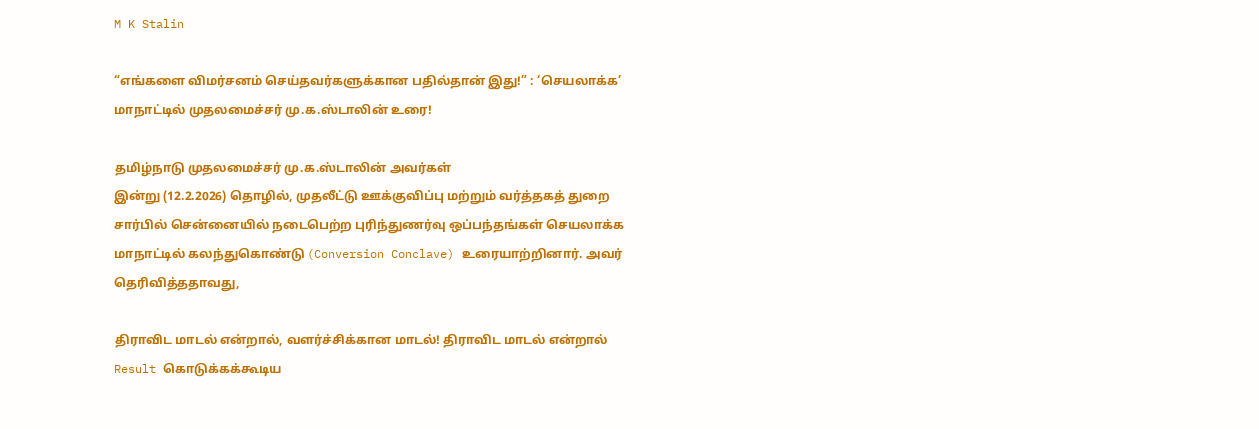M K Stalin

“எங்களை விமர்சனம் செய்தவர்களுக்கான பதில்தான் இது!” : ‘செயலாக்க’ மாநாட்டில் முதலமைச்சர் மு.க.ஸ்டாலின் உரை!

தமிழ்நாடு முதலமைச்சர் மு.க.ஸ்டாலின் அவர்கள்
இன்று (12.2.2026) தொழில், முதலீட்டு ஊக்குவிப்பு மற்றும் வர்த்தகத் துறை சார்பில் சென்னையில் நடைபெற்ற புரிந்துணர்வு ஒப்பந்தங்கள் செயலாக்க மாநாட்டில் கலந்துகொண்டு (Conversion Conclave) உரையாற்றினார். அவர் தெரிவித்ததாவது,

திராவிட மாடல் என்றால், வளர்ச்சிக்கான மாடல்! திராவிட மாடல் என்றால் Result கொடுக்கக்கூடிய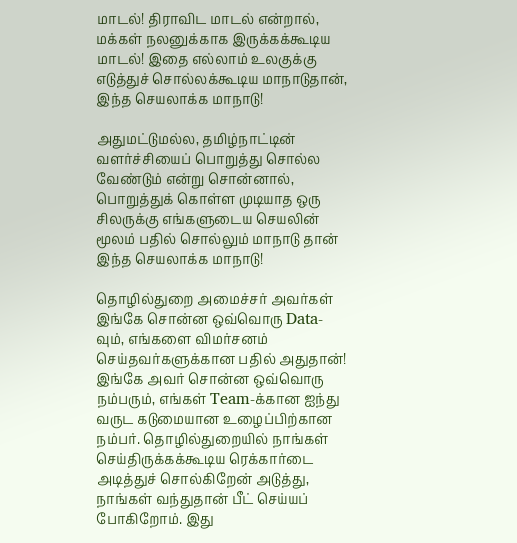மாடல்! திராவிட மாடல் என்றால், மக்கள் நலனுக்காக இருக்கக்கூடிய மாடல்! இதை எல்லாம் உலகுக்கு எடுத்துச் சொல்லக்கூடிய மாநாடுதான், இந்த செயலாக்க மாநாடு!

அதுமட்டுமல்ல, தமிழ்நாட்டின் வளர்ச்சியைப் பொறுத்து சொல்ல வேண்டும் என்று சொன்னால், பொறுத்துக் கொள்ள முடியாத ஒரு சிலருக்கு எங்களுடைய செயலின் மூலம் பதில் சொல்லும் மாநாடு தான் இந்த செயலாக்க மாநாடு!

தொழில்துறை அமைச்சர் அவர்கள் இங்கே சொன்ன ஒவ்வொரு Data-வும், எங்களை விமர்சனம் செய்தவர்களுக்கான பதில் அதுதான்! இங்கே அவர் சொன்ன ஒவ்வொரு நம்பரும், எங்கள் Team-க்கான ஐந்து வருட கடுமையான உழைப்பிற்கான நம்பர். தொழில்துறையில் நாங்கள் செய்திருக்கக்கூடிய ரெக்கார்டை அடித்துச் சொல்கிறேன் அடுத்து, நாங்கள் வந்துதான் பீட் செய்யப் போகிறோம். இது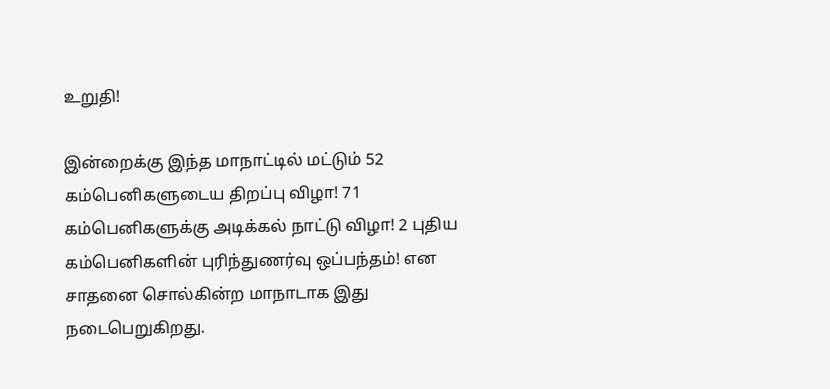உறுதி!

இன்றைக்கு இந்த மாநாட்டில் மட்டும் 52 கம்பெனிகளுடைய திறப்பு விழா! 71 கம்பெனிகளுக்கு அடிக்கல் நாட்டு விழா! 2 புதிய கம்பெனிகளின் புரிந்துணர்வு ஒப்பந்தம்! என சாதனை சொல்கின்ற மாநாடாக இது நடைபெறுகிறது.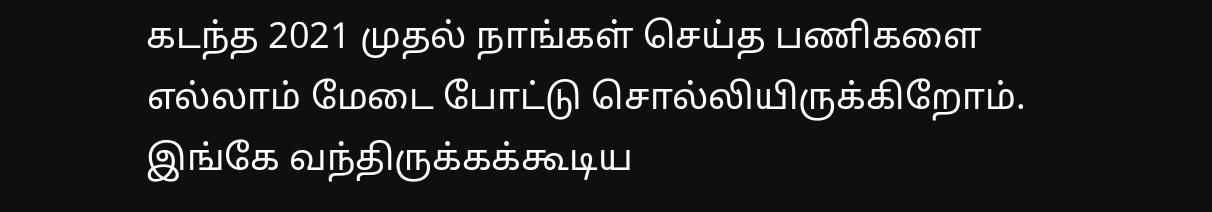கடந்த 2021 முதல் நாங்கள் செய்த பணிகளை எல்லாம் மேடை போட்டு சொல்லியிருக்கிறோம். இங்கே வந்திருக்கக்கூடிய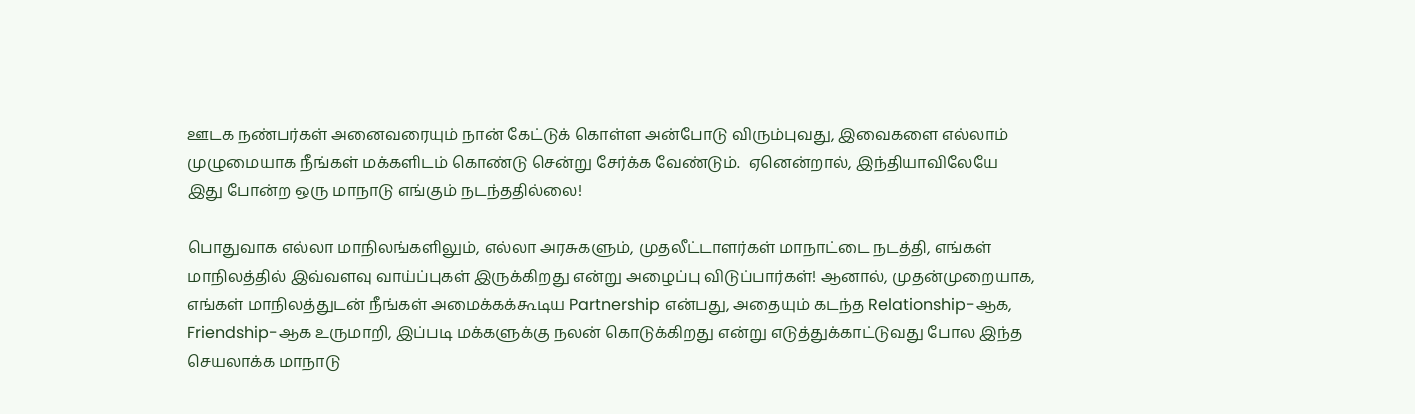ஊடக நண்பர்கள் அனைவரையும் நான் கேட்டுக் கொள்ள அன்போடு விரும்புவது, இவைகளை எல்லாம் முழுமையாக நீங்கள் மக்களிடம் கொண்டு சென்று சேர்க்க வேண்டும்.  ஏனென்றால், இந்தியாவிலேயே இது போன்ற ஒரு மாநாடு எங்கும் நடந்ததில்லை!

பொதுவாக எல்லா மாநிலங்களிலும், எல்லா அரசுகளும், முதலீட்டாளர்கள் மாநாட்டை நடத்தி, எங்கள் மாநிலத்தில் இவ்வளவு வாய்ப்புகள் இருக்கிறது என்று அழைப்பு விடுப்பார்கள்! ஆனால், முதன்முறையாக, எங்கள் மாநிலத்துடன் நீங்கள் அமைக்கக்கூடிய Partnership என்பது, அதையும் கடந்த Relationship-ஆக, Friendship-ஆக உருமாறி, இப்படி மக்களுக்கு நலன் கொடுக்கிறது என்று எடுத்துக்காட்டுவது போல இந்த செயலாக்க மாநாடு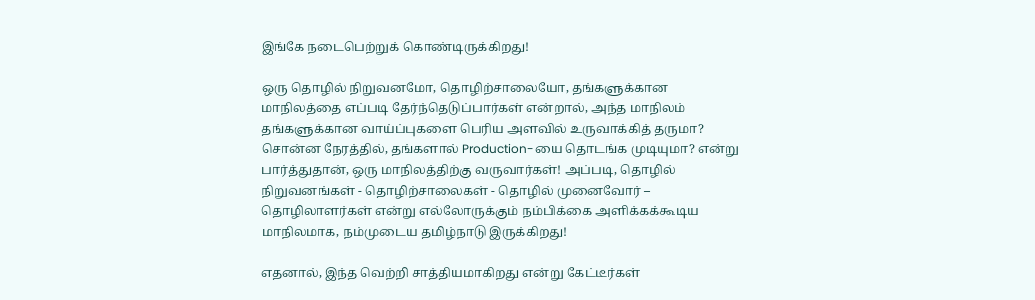இங்கே நடைபெற்றுக் கொண்டிருக்கிறது!

ஒரு தொழில் நிறுவனமோ, தொழிற்சாலையோ, தங்களுக்கான மாநிலத்தை எப்படி தேர்ந்தெடுப்பார்கள் என்றால், அந்த மாநிலம் தங்களுக்கான வாய்ப்புகளை பெரிய அளவில் உருவாக்கித் தருமா? சொன்ன நேரத்தில், தங்களால் Production-யை தொடங்க முடியுமா? என்று பார்த்துதான், ஒரு மாநிலத்திற்கு வருவார்கள்! அப்படி, தொழில் நிறுவனங்கள் - தொழிற்சாலைகள் - தொழில் முனைவோர் – தொழிலாளர்கள் என்று எல்லோருக்கும் நம்பிக்கை அளிக்கக்கூடிய மாநிலமாக, நம்முடைய தமிழ்நாடு இருக்கிறது!

எதனால், இந்த வெற்றி சாத்தியமாகிறது என்று கேட்டீர்கள்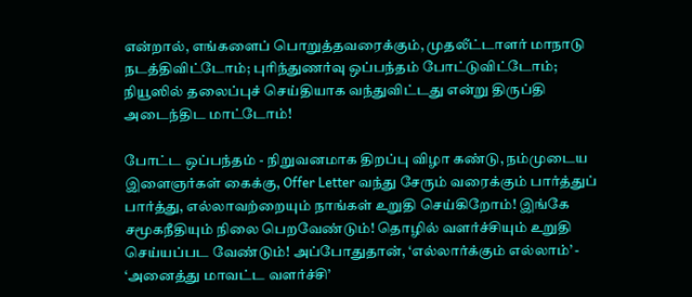என்றால், எங்களைப் பொறுத்தவரைக்கும், முதலீட்டாளர் மாநாடு நடத்திவிட்டோம்; புரிந்துணர்வு ஒப்பந்தம் போட்டுவிட்டோம்; நியூஸில் தலைப்புச் செய்தியாக வந்துவிட்டது என்று திருப்தி அடைந்திட மாட்டோம்!

போட்ட ஒப்பந்தம் - நிறுவனமாக திறப்பு விழா கண்டு, நம்முடைய இளைஞர்கள் கைக்கு, Offer Letter வந்து சேரும் வரைக்கும் பார்த்துப் பார்த்து, எல்லாவற்றையும் நாங்கள் உறுதி செய்கிறோம்! இங்கே சமூகநீதியும் நிலை பெறவேண்டும்! தொழில் வளர்ச்சியும் உறுதி செய்யப்பட வேண்டும்! அப்போதுதான், ‘எல்லார்க்கும் எல்லாம்’ - ‘அனைத்து மாவட்ட வளர்ச்சி’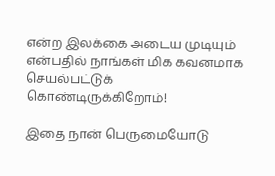என்ற இலக்கை அடைய முடியும் என்பதில் நாங்கள் மிக கவனமாக செயல்பட்டுக் கொண்டிருக்கிறோம்!

இதை நான் பெருமையோடு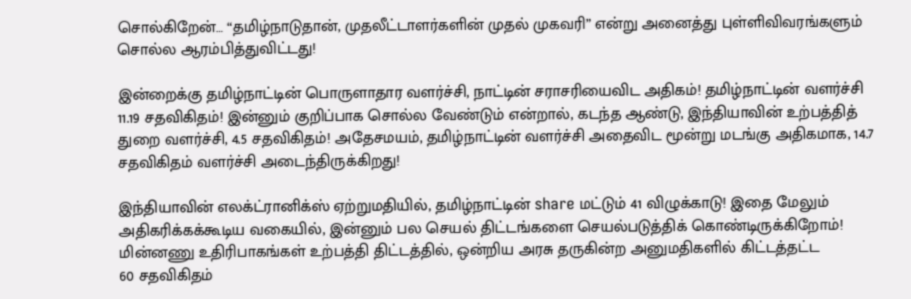சொல்கிறேன்… “தமிழ்நாடுதான், முதலீட்டாளர்களின் முதல் முகவரி” என்று அனைத்து புள்ளிவிவரங்களும் சொல்ல ஆரம்பித்துவிட்டது!

இன்றைக்கு தமிழ்நாட்டின் பொருளாதார வளர்ச்சி, நாட்டின் சராசரியைவிட அதிகம்! தமிழ்நாட்டின் வளர்ச்சி 11.19 சதவிகிதம்! இன்னும் குறிப்பாக சொல்ல வேண்டும் என்றால், கடந்த ஆண்டு, இந்தியாவின் உற்பத்தித் துறை வளர்ச்சி, 4.5 சதவிகிதம்! அதேசமயம், தமிழ்நாட்டின் வளர்ச்சி அதைவிட மூன்று மடங்கு அதிகமாக, 14.7 சதவிகிதம் வளர்ச்சி அடைந்திருக்கிறது!

இந்தியாவின் எலக்ட்ரானிக்ஸ் ஏற்றுமதியில், தமிழ்நாட்டின் share மட்டும் 41 விழுக்காடு! இதை மேலும் அதிகரிக்கக்கூடிய வகையில், இன்னும் பல செயல் திட்டங்களை செயல்படுத்திக் கொண்டிருக்கிறோம்! மின்னணு உதிரிபாகங்கள் உற்பத்தி திட்டத்தில், ஒன்றிய அரசு தருகின்ற அனுமதிகளில் கிட்டத்தட்ட
60 சதவிகிதம்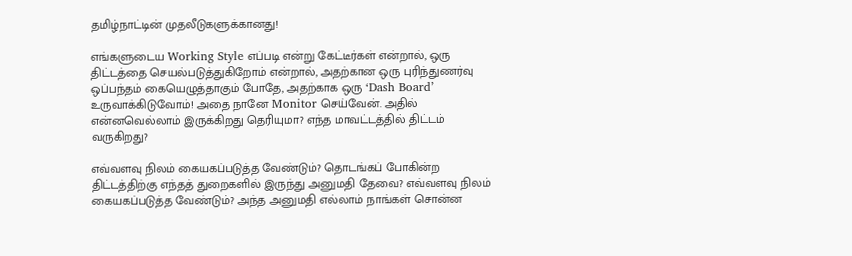தமிழ்நாட்டின் முதலீடுகளுக்கானது!

எங்களுடைய Working Style எப்படி என்று கேட்டீர்கள் என்றால், ஒரு திட்டத்தை செயல்படுத்துகிறோம் என்றால், அதற்கான ஒரு புரிந்துணர்வு ஒப்பந்தம் கையெழுத்தாகும் போதே, அதற்காக ஒரு ‘Dash Board’ உருவாக்கிடுவோம்! அதை நானே Monitor செய்வேன். அதில் என்னவெல்லாம் இருக்கிறது தெரியுமா? எந்த மாவட்டத்தில் திட்டம் வருகிறது?

எவ்வளவு நிலம் கையகப்படுத்த வேண்டும்? தொடங்கப் போகின்ற திட்டத்திற்கு எந்தத் துறைகளில் இருந்து அனுமதி தேவை? எவ்வளவு நிலம் கையகப்படுத்த வேண்டும்? அந்த அனுமதி எல்லாம் நாங்கள் சொன்ன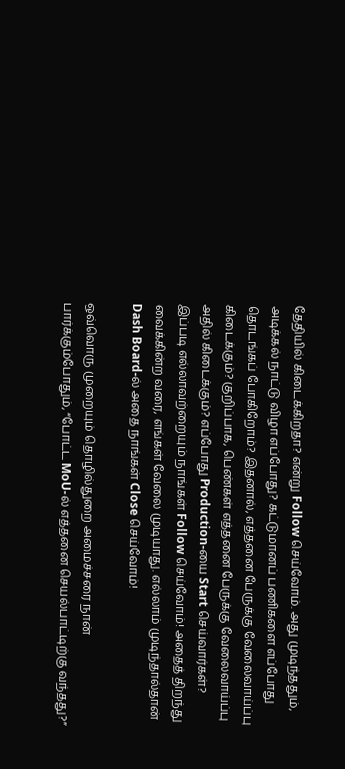தேதியில் கிடைக்கிறதா? என்று Follow செய்வோம். அது முடிந்ததும், அடிக்கல் நாட்டு விழா எப்போது? கட்டுமானப் பணிகளை எப்போது தொடங்கப் போகிறோம்? இதனால், எத்தனை பேருக்கு வேலைவாய்ப்பு கிடைக்கும்? குறிப்பாக, பெண்கள் எத்தனை பேருக்கு வேலைவாய்ப்பு அதில் கிடைக்கும்? எப்போது Production-யை Start செய்வார்கள்? இப்படி எல்லாவற்றையும் நாங்கள் Follow செய்வோம்! அதைத் திறந்து வைக்கின்ற வரை, எங்கள் வேலை முடியாது. எல்லாம் முடிந்தால்தான் Dash Board-ல் அதை நாங்கள் Close செய்வோம்!

ஒவ்வொரு முறையும் தொழில்துறை அமைச்சரை நான் பார்க்கும்போதும், “போட்ட MoU-ல் எத்தனை செயல்பாட்டிற்கு வந்தது?”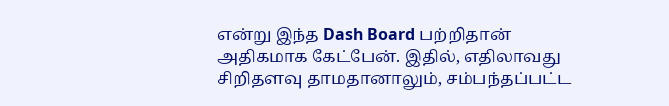என்று இந்த Dash Board பற்றிதான் அதிகமாக கேட்பேன். இதில், எதிலாவது சிறிதளவு தாமதானாலும், சம்பந்தப்பட்ட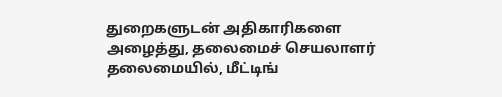துறைகளுடன் அதிகாரிகளை அழைத்து, தலைமைச் செயலாளர் தலைமையில், மீட்டிங்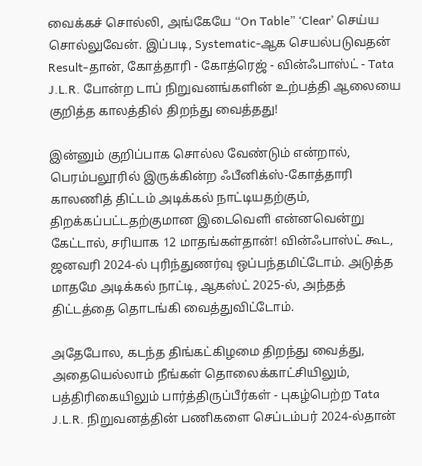வைக்கச் சொல்லி, அங்கேயே “On Table” ‘Clear’ செய்ய சொல்லுவேன். இப்படி, Systematic-ஆக செயல்படுவதன் Result-தான், கோத்தாரி - கோத்ரெஜ் - வின்ஃபாஸ்ட் - Tata J.L.R. போன்ற டாப் நிறுவனங்களின் உற்பத்தி ஆலையை குறித்த காலத்தில் திறந்து வைத்தது!

இன்னும் குறிப்பாக சொல்ல வேண்டும் என்றால், பெரம்பலூரில் இருக்கின்ற ஃபீனிக்ஸ்-கோத்தாரி காலணித் திட்டம் அடிக்கல் நாட்டியதற்கும், திறக்கப்பட்டதற்குமான இடைவெளி என்னவென்று கேட்டால், சரியாக 12 மாதங்கள்தான்! வின்ஃபாஸ்ட் கூட, ஜனவரி 2024-ல் புரிந்துணர்வு ஒப்பந்தமிட்டோம். அடுத்த மாதமே அடிக்கல் நாட்டி, ஆகஸ்ட் 2025-ல், அந்தத் திட்டத்தை தொடங்கி வைத்துவிட்டோம்.

அதேபோல, கடந்த திங்கட்கிழமை திறந்து வைத்து, அதையெல்லாம் நீங்கள் தொலைக்காட்சியிலும், பத்திரிகையிலும் பார்த்திருப்பீர்கள் - புகழ்பெற்ற Tata J.L.R. நிறுவனத்தின் பணிகளை செப்டம்பர் 2024-ல்தான்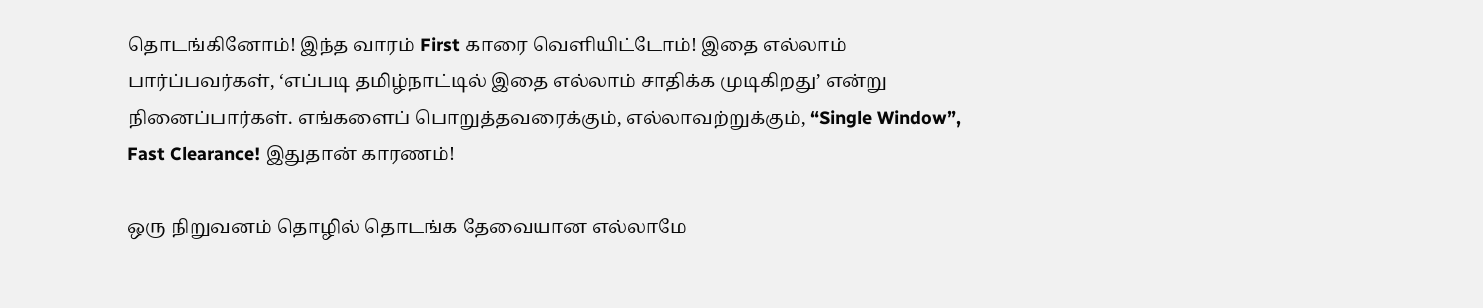தொடங்கினோம்! இந்த வாரம் First காரை வெளியிட்டோம்! இதை எல்லாம் பார்ப்பவர்கள், ‘எப்படி தமிழ்நாட்டில் இதை எல்லாம் சாதிக்க முடிகிறது’ என்று நினைப்பார்கள். எங்களைப் பொறுத்தவரைக்கும், எல்லாவற்றுக்கும், “Single Window”, Fast Clearance! இதுதான் காரணம்!

ஒரு நிறுவனம் தொழில் தொடங்க தேவையான எல்லாமே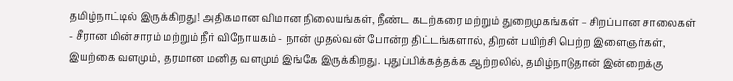தமிழ்நாட்டில் இருக்கிறது! அதிகமான விமான நிலையங்கள், நீண்ட கடற்கரை மற்றும் துறைமுகங்கள் – சிறப்பான சாலைகள் - சீரான மின்சாரம் மற்றும் நீர் விநோயகம் - நான் முதல்வன் போன்ற திட்டங்களால், திறன் பயிற்சி பெற்ற இளைஞர்கள், இயற்கை வளமும், தரமான மனித வளமும் இங்கே இருக்கிறது. புதுப்பிக்கத்தக்க ஆற்றலில், தமிழ்நாடுதான் இன்றைக்கு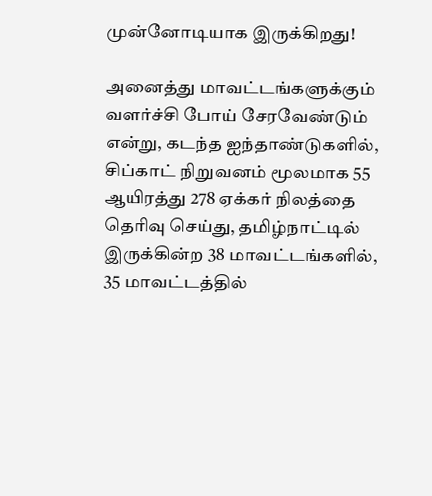முன்னோடியாக இருக்கிறது!

அனைத்து மாவட்டங்களுக்கும் வளர்ச்சி போய் சேரவேண்டும் என்று, கடந்த ஐந்தாண்டுகளில், சிப்காட் நிறுவனம் மூலமாக 55 ஆயிரத்து 278 ஏக்கர் நிலத்தை தெரிவு செய்து, தமிழ்நாட்டில் இருக்கின்ற 38 மாவட்டங்களில், 35 மாவட்டத்தில்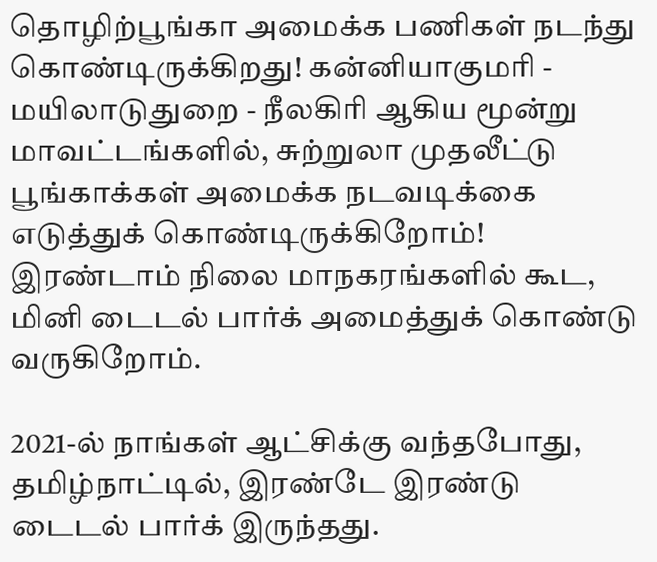தொழிற்பூங்கா அமைக்க பணிகள் நடந்து கொண்டிருக்கிறது! கன்னியாகுமரி - மயிலாடுதுறை - நீலகிரி ஆகிய மூன்று மாவட்டங்களில், சுற்றுலா முதலீட்டு பூங்காக்கள் அமைக்க நடவடிக்கை எடுத்துக் கொண்டிருக்கிறோம்! இரண்டாம் நிலை மாநகரங்களில் கூட, மினி டைடல் பார்க் அமைத்துக் கொண்டு வருகிறோம்.

2021-ல் நாங்கள் ஆட்சிக்கு வந்தபோது, தமிழ்நாட்டில், இரண்டே இரண்டு டைடல் பார்க் இருந்தது.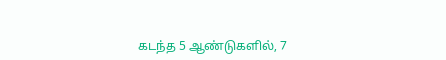கடந்த 5 ஆண்டுகளில், 7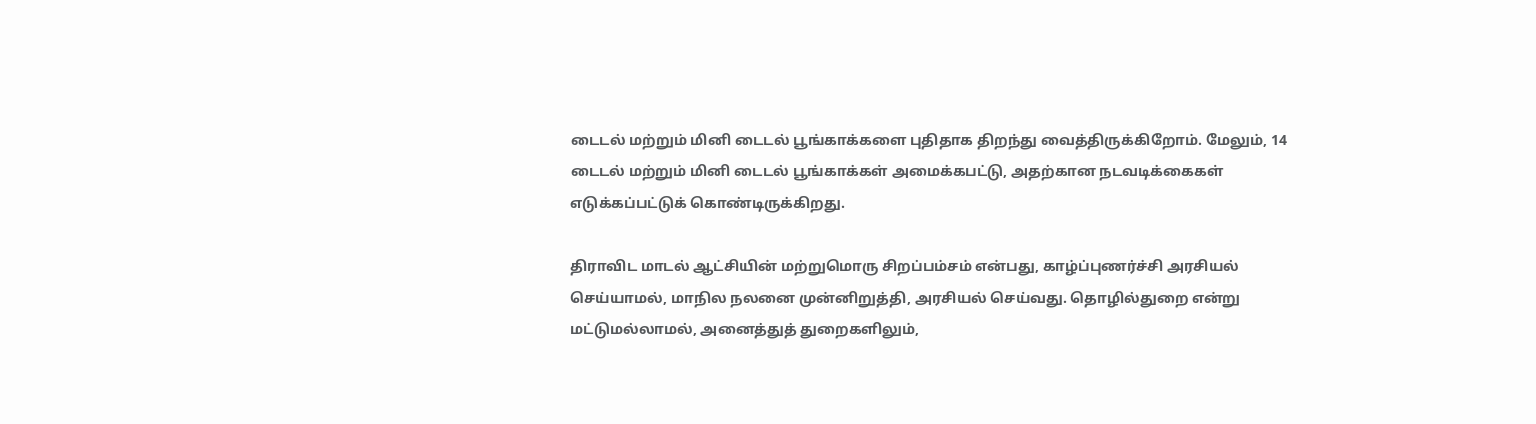டைடல் மற்றும் மினி டைடல் பூங்காக்களை புதிதாக திறந்து வைத்திருக்கிறோம். மேலும், 14 டைடல் மற்றும் மினி டைடல் பூங்காக்கள் அமைக்கபட்டு, அதற்கான நடவடிக்கைகள் எடுக்கப்பட்டுக் கொண்டிருக்கிறது.

திராவிட மாடல் ஆட்சியின் மற்றுமொரு சிறப்பம்சம் என்பது, காழ்ப்புணர்ச்சி அரசியல் செய்யாமல், மாநில நலனை முன்னிறுத்தி, அரசியல் செய்வது. தொழில்துறை என்று மட்டுமல்லாமல், அனைத்துத் துறைகளிலும்,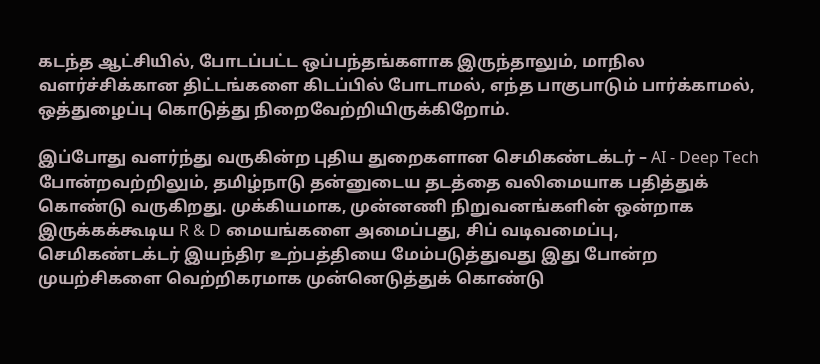கடந்த ஆட்சியில், போடப்பட்ட ஒப்பந்தங்களாக இருந்தாலும், மாநில வளர்ச்சிக்கான திட்டங்களை கிடப்பில் போடாமல், எந்த பாகுபாடும் பார்க்காமல், ஒத்துழைப்பு கொடுத்து நிறைவேற்றியிருக்கிறோம்.

இப்போது வளர்ந்து வருகின்ற புதிய துறைகளான செமிகண்டக்டர் – AI - Deep Tech போன்றவற்றிலும், தமிழ்நாடு தன்னுடைய தடத்தை வலிமையாக பதித்துக் கொண்டு வருகிறது. முக்கியமாக, முன்னணி நிறுவனங்களின் ஒன்றாக இருக்கக்கூடிய R & D மையங்களை அமைப்பது, சிப் வடிவமைப்பு, செமிகண்டக்டர் இயந்திர உற்பத்தியை மேம்படுத்துவது இது போன்ற முயற்சிகளை வெற்றிகரமாக முன்னெடுத்துக் கொண்டு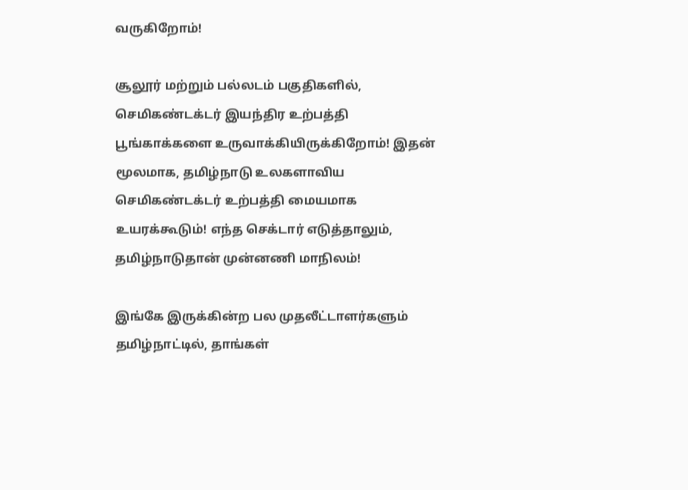வருகிறோம்!

சூலூர் மற்றும் பல்லடம் பகுதிகளில், செமிகண்டக்டர் இயந்திர உற்பத்தி பூங்காக்களை உருவாக்கியிருக்கிறோம்! இதன் மூலமாக, தமிழ்நாடு உலகளாவிய செமிகண்டக்டர் உற்பத்தி மையமாக உயரக்கூடும்! எந்த செக்டார் எடுத்தாலும், தமிழ்நாடுதான் முன்னணி மாநிலம்!

இங்கே இருக்கின்ற பல முதலீட்டாளர்களும் தமிழ்நாட்டில், தாங்கள்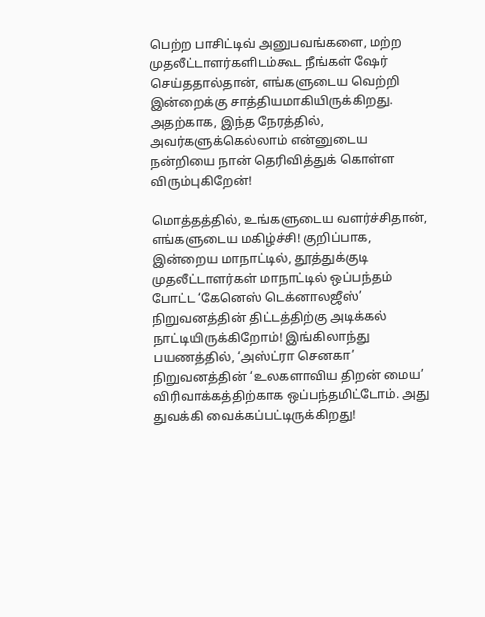பெற்ற பாசிட்டிவ் அனுபவங்களை, மற்ற முதலீட்டாளர்களிடம்கூட நீங்கள் ஷேர் செய்ததால்தான், எங்களுடைய வெற்றி இன்றைக்கு சாத்தியமாகியிருக்கிறது. அதற்காக, இந்த நேரத்தில், அவர்களுக்கெல்லாம் என்னுடைய நன்றியை நான் தெரிவித்துக் கொள்ள விரும்புகிறேன்!

மொத்தத்தில், உங்களுடைய வளர்ச்சிதான், எங்களுடைய மகிழ்ச்சி! குறிப்பாக, இன்றைய மாநாட்டில், தூத்துக்குடி முதலீட்டாளர்கள் மாநாட்டில் ஒப்பந்தம் போட்ட ‘கேனெஸ் டெக்னாலஜீஸ்’ நிறுவனத்தின் திட்டத்திற்கு அடிக்கல் நாட்டியிருக்கிறோம்! இங்கிலாந்து பயணத்தில், ‘அஸ்ட்ரா செனகா’ நிறுவனத்தின் ‘உலகளாவிய திறன் மைய’ விரிவாக்கத்திற்காக ஒப்பந்தமிட்டோம். அது துவக்கி வைக்கப்பட்டிருக்கிறது!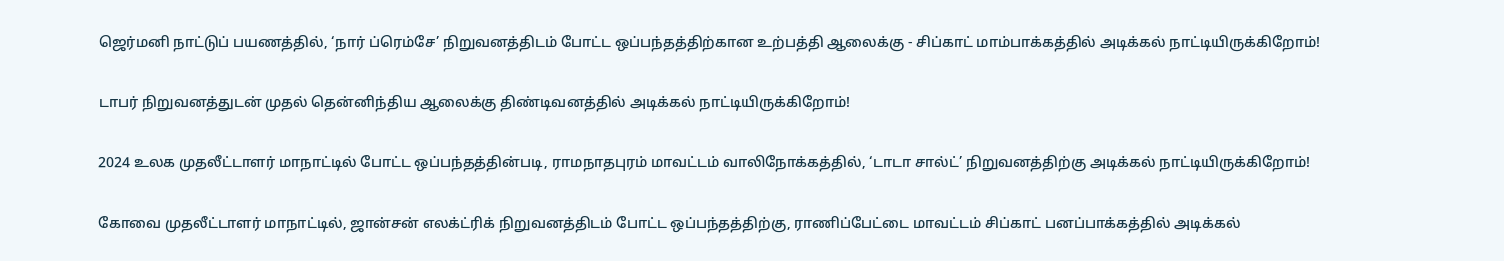ஜெர்மனி நாட்டுப் பயணத்தில், ‘நார் ப்ரெம்சே’ நிறுவனத்திடம் போட்ட ஒப்பந்தத்திற்கான உற்பத்தி ஆலைக்கு - சிப்காட் மாம்பாக்கத்தில் அடிக்கல் நாட்டியிருக்கிறோம்!

டாபர் நிறுவனத்துடன் முதல் தென்னிந்திய ஆலைக்கு திண்டிவனத்தில் அடிக்கல் நாட்டியிருக்கிறோம்!

2024 உலக முதலீட்டாளர் மாநாட்டில் போட்ட ஒப்பந்தத்தின்படி, ராமநாதபுரம் மாவட்டம் வாலிநோக்கத்தில், ‘டாடா சால்ட்’ நிறுவனத்திற்கு அடிக்கல் நாட்டியிருக்கிறோம்!

கோவை முதலீட்டாளர் மாநாட்டில், ஜான்சன் எலக்ட்ரிக் நிறுவனத்திடம் போட்ட ஒப்பந்தத்திற்கு, ராணிப்பேட்டை மாவட்டம் சிப்காட் பனப்பாக்கத்தில் அடிக்கல்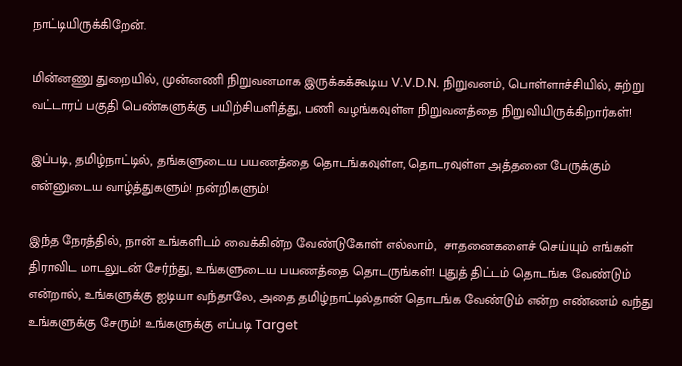நாட்டியிருக்கிறேன்.

மின்னணு துறையில், முன்னணி நிறுவனமாக இருக்கக்கூடிய V.V.D.N. நிறுவனம், பொள்ளாச்சியில், சுற்று வட்டாரப் பகுதி பெண்களுக்கு பயிற்சியளித்து, பணி வழங்கவுள்ள நிறுவனத்தை நிறுவியிருக்கிறார்கள்!

இப்படி, தமிழ்நாட்டில், தங்களுடைய பயணத்தை தொடங்கவுள்ள, தொடரவுள்ள அத்தனை பேருக்கும் என்னுடைய வாழ்த்துகளும்! நன்றிகளும்!

இந்த நேரத்தில், நான் உங்களிடம் வைக்கின்ற வேண்டுகோள் எல்லாம்,  சாதனைகளைச் செய்யும் எங்கள் திராவிட மாடலுடன் சேர்ந்து, உங்களுடைய பயணத்தை தொடருங்கள்! புதுத் திட்டம் தொடங்க வேண்டும் என்றால், உங்களுக்கு ஐடியா வந்தாலே, அதை தமிழ்நாட்டில்தான் தொடங்க வேண்டும் என்ற எண்ணம் வந்து உங்களுக்கு சேரும்! உங்களுக்கு எப்படி Target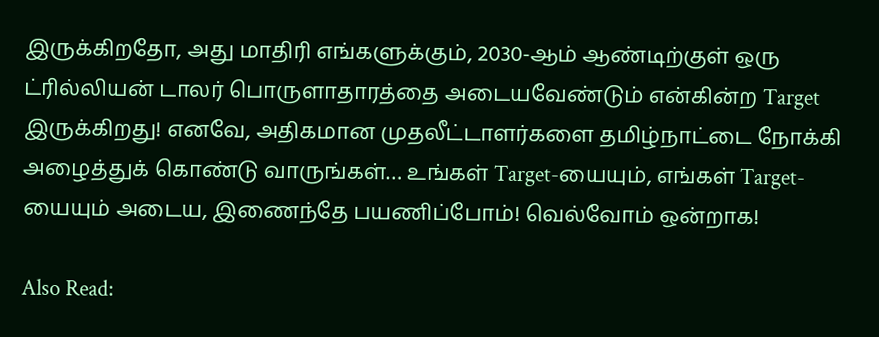இருக்கிறதோ, அது மாதிரி எங்களுக்கும், 2030-ஆம் ஆண்டிற்குள் ஒரு ட்ரில்லியன் டாலர் பொருளாதாரத்தை அடையவேண்டும் என்கின்ற Target இருக்கிறது! எனவே, அதிகமான முதலீட்டாளர்களை தமிழ்நாட்டை நோக்கி அழைத்துக் கொண்டு வாருங்கள்… உங்கள் Target-யையும், எங்கள் Target-யையும் அடைய, இணைந்தே பயணிப்போம்! வெல்வோம் ஒன்றாக!

Also Read: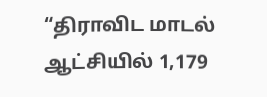“திராவிட மாடல் ஆட்சியில் 1,179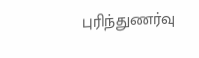புரிந்துணர்வு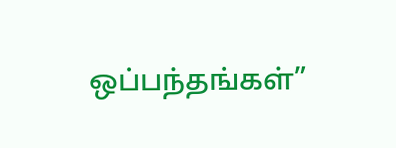ஒப்பந்தங்கள்”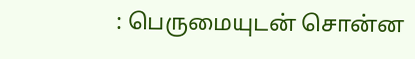: பெருமையுடன் சொன்ன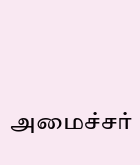அமைச்சர்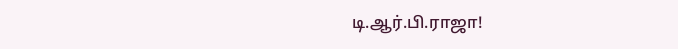டி.ஆர்.பி.ராஜா!